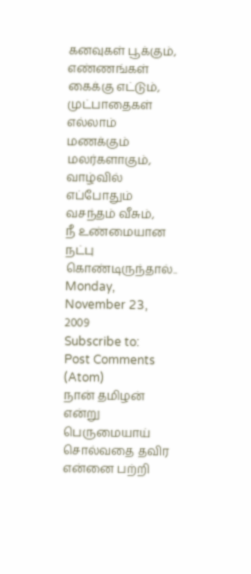கனவுகள் பூக்கும்,
எண்ணங்கள் கைக்கு எட்டும்,
முட்பாதைகள் எல்லாம் மணக்கும் மலர்களாகும்,
வாழ்வில் எப்போதும் வசந்தம் வீசும்,
நீ உண்மையான நட்பு கொண்டிருந்தால்..
Monday, November 23, 2009
Subscribe to:
Post Comments (Atom)
நான் தமிழன் என்று பெருமையாய் சொல்வதை தவிர என்னை பற்றி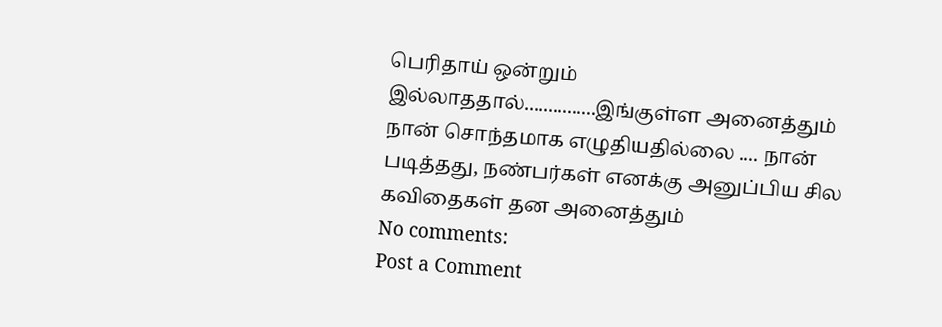பெரிதாய் ஒன்றும் இல்லாததால்...............இங்குள்ள அனைத்தும் நான் சொந்தமாக எழுதியதில்லை .... நான் படித்தது, நண்பர்கள் எனக்கு அனுப்பிய சில கவிதைகள் தன அனைத்தும்
No comments:
Post a Comment